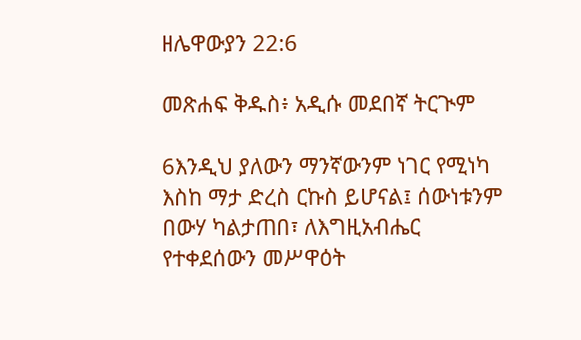ዘሌዋውያን 22:6

መጽሐፍ ቅዱስ፥ አዲሱ መደበኛ ትርጒም

6እንዲህ ያለውን ማንኛውንም ነገር የሚነካ እስከ ማታ ድረስ ርኩስ ይሆናል፤ ሰውነቱንም በውሃ ካልታጠበ፣ ለእግዚአብሔር የተቀደሰውን መሥዋዕት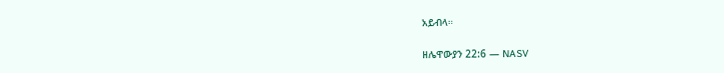አይብላ።

ዘሌዋውያን 22:6 — NASV